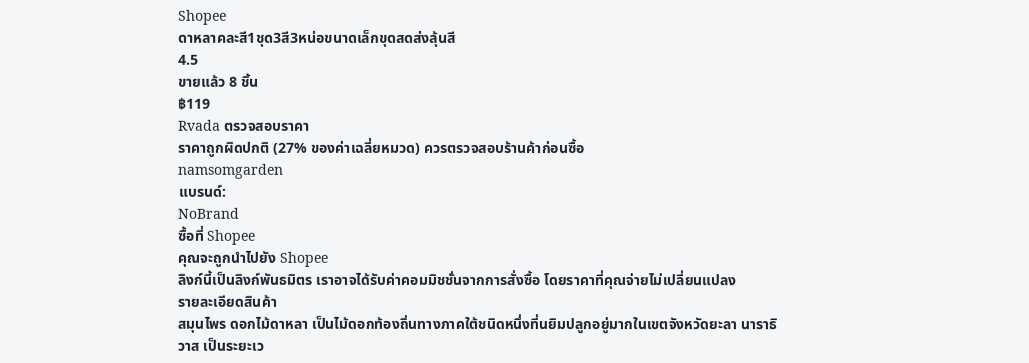Shopee
ดาหลาคละสี1ชุด3สี3หน่อขนาดเล็กขุดสดส่งลุ้นสี
4.5
ขายแล้ว 8 ชิ้น
฿119
Rvada ตรวจสอบราคา
ราคาถูกผิดปกติ (27% ของค่าเฉลี่ยหมวด) ควรตรวจสอบร้านค้าก่อนซื้อ
namsomgarden
แบรนด์:
NoBrand
ซื้อที่ Shopee
คุณจะถูกนำไปยัง Shopee
ลิงก์นี้เป็นลิงก์พันธมิตร เราอาจได้รับค่าคอมมิชชั่นจากการสั่งซื้อ โดยราคาที่คุณจ่ายไม่เปลี่ยนแปลง
รายละเอียดสินค้า
สมุนไพร ดอกไม้ดาหลา เป็นไม้ดอกท้องถิ่นทางภาคใต้ชนิดหนึ่งที่นยิมปลูกอยู่มากในเขตจังหวัดยะลา นาราธิวาส เป็นระยะเว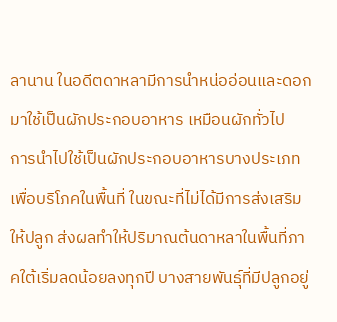ลานาน ในอดีตดาหลามีการนำหน่ออ่อนและดอกมาใช้เป็นผักประกอบอาหาร เหมือนผักทั่วไป
การนำไปใช้เป็นผักประกอบอาหารบางประเภทเพื่อบริโภคในพื้นที่ ในขณะที่ไม่ได้มีการส่งเสริมให้ปลูก ส่งผลทำให้ปริมาณต้นดาหลาในพื้นที่ภาคใต้เริ่มลดน้อยลงทุกปี บางสายพันธุ์ที่มีปลูกอยู่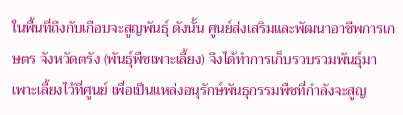ในพื้นที่ถึงกับเกือบจะสูญพันธุ์ ดังนั้น ศูนย์ส่งเสริมและพัฒนาอาชีพการเกษตร จังหวัดตรัง (พันธุ์พืชเพาะเลี้ยง) จึงได้ทำการเก็บรวบรวมพันธุ์มาเพาะเลี้ยงไว้ที่ศูนย์ เพื่อเป็นแหล่งอนุรักษ์พันธุกรรมพืชที่กำลังจะสูญ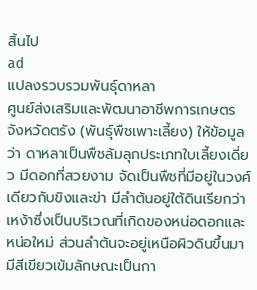สิ้นไป
ad
แปลงรวบรวมพันธุ์ดาหลา
ศูนย์ส่งเสริมและพัฒนาอาชีพการเกษตร จังหวัดตรัง (พันธุ์พืชเพาะเลี้ยง) ให้ข้อมูลว่า ดาหลาเป็นพืชล้มลุกประเภทใบเลี้ยงเดี่ยว มีดอกที่สวยงาม จัดเป็นพืชที่มีอยู่ในวงศ์เดียวกับขิงและข่า มีลำต้นอยู่ใต้ดินเรียกว่าเหง้าซึ่งเป็นบริเวณที่เกิดของหน่อดอกและหน่อใหม่ ส่วนลำต้นจะอยู่เหนือผิวดินขึ้นมามีสีเขียวเข้มลักษณะเป็นกา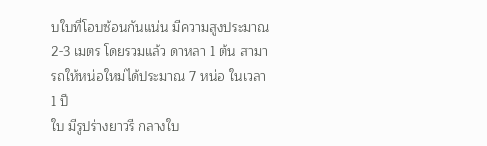บใบที่โอบซ้อนกันแน่น มีความสูงประมาณ 2-3 เมตร โดยรวมแล้ว ดาหลา 1 ต้น สามารถให้หน่อใหม่ได้ประมาณ 7 หน่อ ในเวลา 1 ปี
ใบ มีรูปร่างยาวรี กลางใบ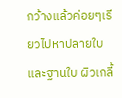กว้างแล้วค่อยๆเรียวไปหาปลายใบและฐานใบ ผิวเกลี้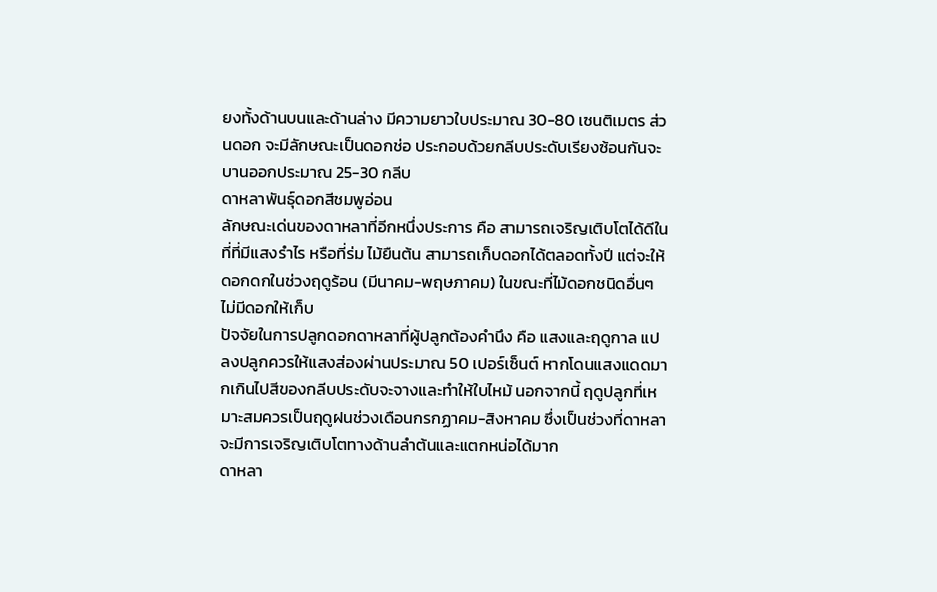ยงทั้งด้านบนและด้านล่าง มีความยาวใบประมาณ 30-80 เซนติเมตร ส่วนดอก จะมีลักษณะเป็นดอกช่อ ประกอบด้วยกลีบประดับเรียงซ้อนกันจะบานออกประมาณ 25-30 กลีบ
ดาหลาพันธุ์ดอกสีชมพูอ่อน
ลักษณะเด่นของดาหลาที่อีกหนึ่งประการ คือ สามารถเจริญเติบโตได้ดีในที่ที่มีแสงรำไร หรือที่ร่ม ไม้ยืนต้น สามารถเก็บดอกได้ตลอดทั้งปี แต่จะให้ดอกดกในช่วงฤดูร้อน (มีนาคม-พฤษภาคม) ในขณะที่ไม้ดอกชนิดอื่นๆไม่มีดอกให้เก็บ
ปัจจัยในการปลูกดอกดาหลาที่ผู้ปลูกต้องคำนึง คือ แสงและฤดูกาล แปลงปลูกควรให้แสงส่องผ่านประมาณ 50 เปอร์เซ็นต์ หากโดนแสงแดดมากเกินไปสีของกลีบประดับจะจางและทำให้ใบไหม้ นอกจากนี้ ฤดูปลูกที่เหมาะสมควรเป็นฤดูฝนช่วงเดือนกรกฏาคม-สิงหาคม ซึ่งเป็นช่วงที่ดาหลาจะมีการเจริญเติบโตทางด้านลำต้นและแตกหน่อได้มาก
ดาหลา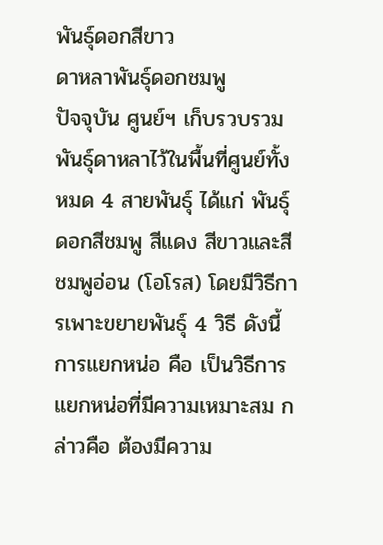พันธุ์ดอกสีขาว
ดาหลาพันธุ์ดอกชมพู
ปัจจุบัน ศูนย์ฯ เก็บรวบรวมพันธุ์ดาหลาไว้ในพื้นที่ศูนย์ทั้งหมด 4 สายพันธุ์ ได้แก่ พันธุ์ดอกสีชมพู สีแดง สีขาวและสีชมพูอ่อน (โอโรส) โดยมีวิธีการเพาะขยายพันธุ์ 4 วิธี ดังนี้
การแยกหน่อ คือ เป็นวิธีการแยกหน่อที่มีความเหมาะสม กล่าวคือ ต้องมีความ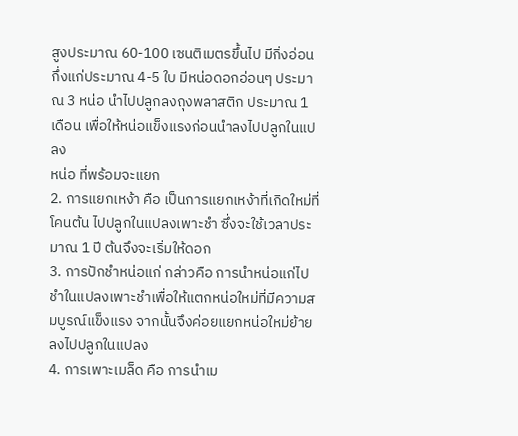สูงประมาณ 60-100 เซนติเมตรขึ้นไป มีกิ่งอ่อนกึ่งแก่ประมาณ 4-5 ใบ มีหน่อดอกอ่อนๆ ประมาณ 3 หน่อ นำไปปลูกลงถุงพลาสติก ประมาณ 1 เดือน เพื่อให้หน่อแข็งแรงก่อนนำลงไปปลูกในแปลง
หน่อ ที่พร้อมจะแยก
2. การแยกเหง้า คือ เป็นการแยกเหง้าที่เกิดใหม่ที่โคนต้น ไปปลูกในแปลงเพาะชำ ซึ่งจะใช้เวลาประมาณ 1 ปี ต้นจึงจะเริ่มให้ดอก
3. การปักชำหน่อแก่ กล่าวคือ การนำหน่อแก่ไปชำในแปลงเพาะชำเพื่อให้แตกหน่อใหม่ที่มีความสมบูรณ์แข็งแรง จากนั้นจึงค่อยแยกหน่อใหม่ย้ายลงไปปลูกในแปลง
4. การเพาะเมล็ด คือ การนำเม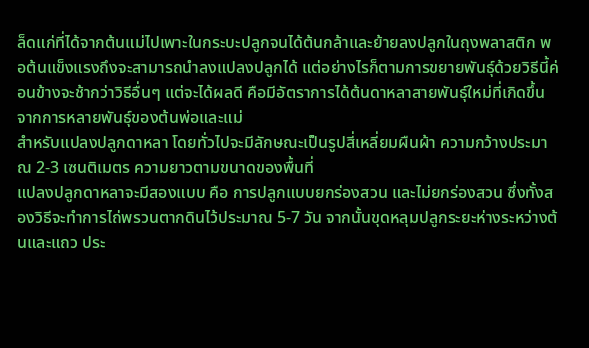ล็ดแก่ที่ได้จากต้นแม่ไปเพาะในกระบะปลูกจนได้ต้นกล้าและย้ายลงปลูกในถุงพลาสติก พอต้นแข็งแรงถึงจะสามารถนำลงแปลงปลูกได้ แต่อย่างไรก็ตามการขยายพันธุ์ด้วยวิธีนี้ค่อนข้างจะช้ากว่าวิธีอื่นๆ แต่จะได้ผลดี คือมีอัตราการได้ต้นดาหลาสายพันธุ์ใหม่ที่เกิดขึ้นจากการหลายพันธุ์ของต้นพ่อและแม่
สำหรับแปลงปลูกดาหลา โดยทั่วไปจะมีลักษณะเป็นรูปสี่เหลี่ยมผืนผ้า ความกว้างประมาณ 2-3 เซนติเมตร ความยาวตามขนาดของพื้นที่
แปลงปลูกดาหลาจะมีสองแบบ คือ การปลูกแบบยกร่องสวน และไม่ยกร่องสวน ซึ่งทั้งสองวิธีจะทำการไถ่พรวนตากดินไว้ประมาณ 5-7 วัน จากนั้นขุดหลุมปลูกระยะห่างระหว่างต้นและแถว ประ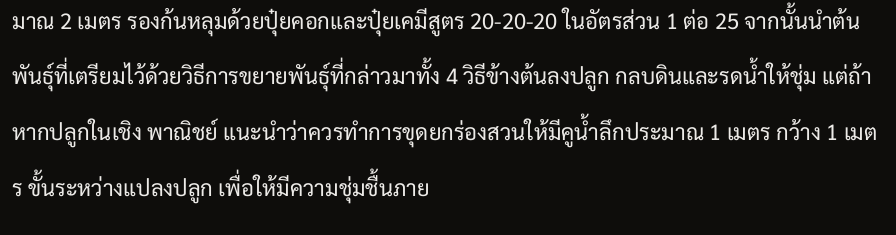มาณ 2 เมตร รองก้นหลุมด้วยปุ๋ยคอกและปุ๋ยเคมีสูตร 20-20-20 ในอัตรส่วน 1 ต่อ 25 จากนั้นนำต้นพันธุ์ที่เตรียมไว้ด้วยวิธีการขยายพันธุ์ที่กล่าวมาทั้ง 4 วิธีข้างต้นลงปลูก กลบดินและรดน้ำให้ชุ่ม แต่ถ้าหากปลูกในเชิง พาณิชย์ แนะนำว่าควรทำการขุดยกร่องสวนให้มีคูน้ำลึกประมาณ 1 เมตร กว้าง 1 เมตร ขั้นระหว่างแปลงปลูก เพื่อให้มีความชุ่มชื้นภาย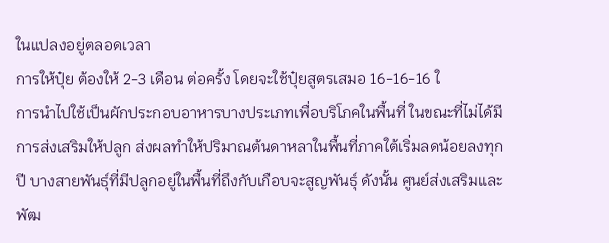ในแปลงอยู่ตลอดเวลา
การให้ปุ๋ย ต้องให้ 2-3 เดือน ต่อครั้ง โดยจะใช้ปุ๋ยสูตรเสมอ 16-16-16 ใ
การนำไปใช้เป็นผักประกอบอาหารบางประเภทเพื่อบริโภคในพื้นที่ ในขณะที่ไม่ได้มีการส่งเสริมให้ปลูก ส่งผลทำให้ปริมาณต้นดาหลาในพื้นที่ภาคใต้เริ่มลดน้อยลงทุกปี บางสายพันธุ์ที่มีปลูกอยู่ในพื้นที่ถึงกับเกือบจะสูญพันธุ์ ดังนั้น ศูนย์ส่งเสริมและพัฒ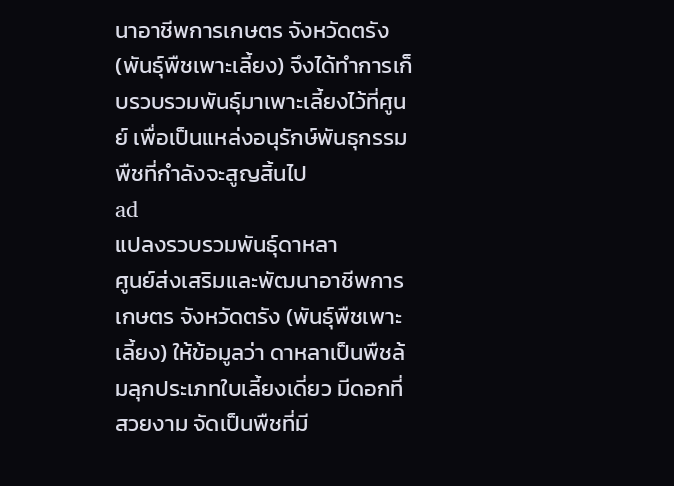นาอาชีพการเกษตร จังหวัดตรัง (พันธุ์พืชเพาะเลี้ยง) จึงได้ทำการเก็บรวบรวมพันธุ์มาเพาะเลี้ยงไว้ที่ศูนย์ เพื่อเป็นแหล่งอนุรักษ์พันธุกรรมพืชที่กำลังจะสูญสิ้นไป
ad
แปลงรวบรวมพันธุ์ดาหลา
ศูนย์ส่งเสริมและพัฒนาอาชีพการเกษตร จังหวัดตรัง (พันธุ์พืชเพาะเลี้ยง) ให้ข้อมูลว่า ดาหลาเป็นพืชล้มลุกประเภทใบเลี้ยงเดี่ยว มีดอกที่สวยงาม จัดเป็นพืชที่มี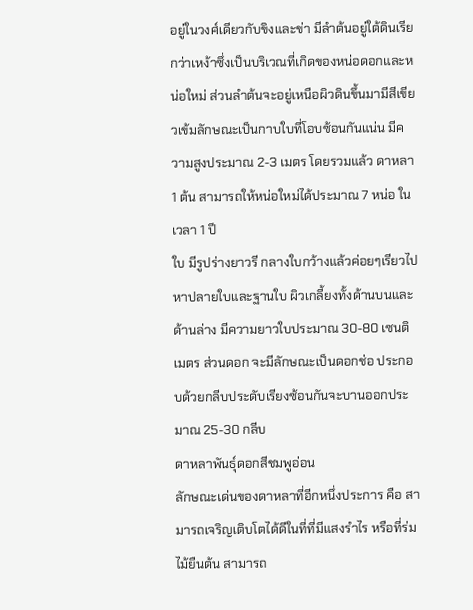อยู่ในวงศ์เดียวกับขิงและข่า มีลำต้นอยู่ใต้ดินเรียกว่าเหง้าซึ่งเป็นบริเวณที่เกิดของหน่อดอกและหน่อใหม่ ส่วนลำต้นจะอยู่เหนือผิวดินขึ้นมามีสีเขียวเข้มลักษณะเป็นกาบใบที่โอบซ้อนกันแน่น มีความสูงประมาณ 2-3 เมตร โดยรวมแล้ว ดาหลา 1 ต้น สามารถให้หน่อใหม่ได้ประมาณ 7 หน่อ ในเวลา 1 ปี
ใบ มีรูปร่างยาวรี กลางใบกว้างแล้วค่อยๆเรียวไปหาปลายใบและฐานใบ ผิวเกลี้ยงทั้งด้านบนและด้านล่าง มีความยาวใบประมาณ 30-80 เซนติเมตร ส่วนดอก จะมีลักษณะเป็นดอกช่อ ประกอบด้วยกลีบประดับเรียงซ้อนกันจะบานออกประมาณ 25-30 กลีบ
ดาหลาพันธุ์ดอกสีชมพูอ่อน
ลักษณะเด่นของดาหลาที่อีกหนึ่งประการ คือ สามารถเจริญเติบโตได้ดีในที่ที่มีแสงรำไร หรือที่ร่ม ไม้ยืนต้น สามารถ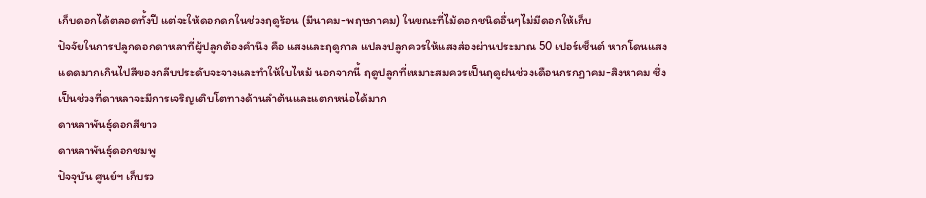เก็บดอกได้ตลอดทั้งปี แต่จะให้ดอกดกในช่วงฤดูร้อน (มีนาคม-พฤษภาคม) ในขณะที่ไม้ดอกชนิดอื่นๆไม่มีดอกให้เก็บ
ปัจจัยในการปลูกดอกดาหลาที่ผู้ปลูกต้องคำนึง คือ แสงและฤดูกาล แปลงปลูกควรให้แสงส่องผ่านประมาณ 50 เปอร์เซ็นต์ หากโดนแสงแดดมากเกินไปสีของกลีบประดับจะจางและทำให้ใบไหม้ นอกจากนี้ ฤดูปลูกที่เหมาะสมควรเป็นฤดูฝนช่วงเดือนกรกฏาคม-สิงหาคม ซึ่งเป็นช่วงที่ดาหลาจะมีการเจริญเติบโตทางด้านลำต้นและแตกหน่อได้มาก
ดาหลาพันธุ์ดอกสีขาว
ดาหลาพันธุ์ดอกชมพู
ปัจจุบัน ศูนย์ฯ เก็บรว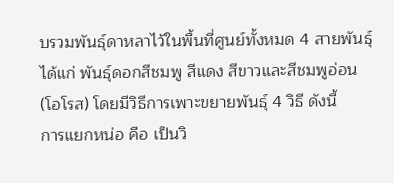บรวมพันธุ์ดาหลาไว้ในพื้นที่ศูนย์ทั้งหมด 4 สายพันธุ์ ได้แก่ พันธุ์ดอกสีชมพู สีแดง สีขาวและสีชมพูอ่อน (โอโรส) โดยมีวิธีการเพาะขยายพันธุ์ 4 วิธี ดังนี้
การแยกหน่อ คือ เป็นวิ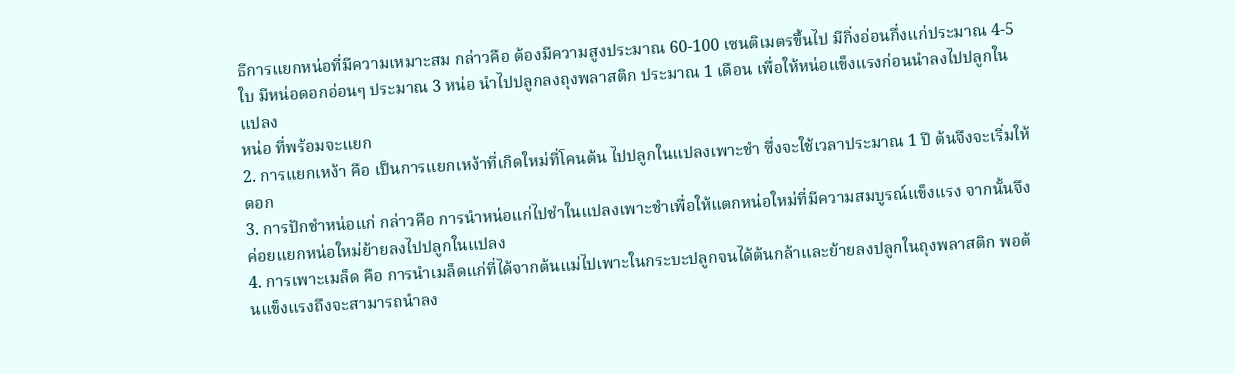ธีการแยกหน่อที่มีความเหมาะสม กล่าวคือ ต้องมีความสูงประมาณ 60-100 เซนติเมตรขึ้นไป มีกิ่งอ่อนกึ่งแก่ประมาณ 4-5 ใบ มีหน่อดอกอ่อนๆ ประมาณ 3 หน่อ นำไปปลูกลงถุงพลาสติก ประมาณ 1 เดือน เพื่อให้หน่อแข็งแรงก่อนนำลงไปปลูกในแปลง
หน่อ ที่พร้อมจะแยก
2. การแยกเหง้า คือ เป็นการแยกเหง้าที่เกิดใหม่ที่โคนต้น ไปปลูกในแปลงเพาะชำ ซึ่งจะใช้เวลาประมาณ 1 ปี ต้นจึงจะเริ่มให้ดอก
3. การปักชำหน่อแก่ กล่าวคือ การนำหน่อแก่ไปชำในแปลงเพาะชำเพื่อให้แตกหน่อใหม่ที่มีความสมบูรณ์แข็งแรง จากนั้นจึงค่อยแยกหน่อใหม่ย้ายลงไปปลูกในแปลง
4. การเพาะเมล็ด คือ การนำเมล็ดแก่ที่ได้จากต้นแม่ไปเพาะในกระบะปลูกจนได้ต้นกล้าและย้ายลงปลูกในถุงพลาสติก พอต้นแข็งแรงถึงจะสามารถนำลง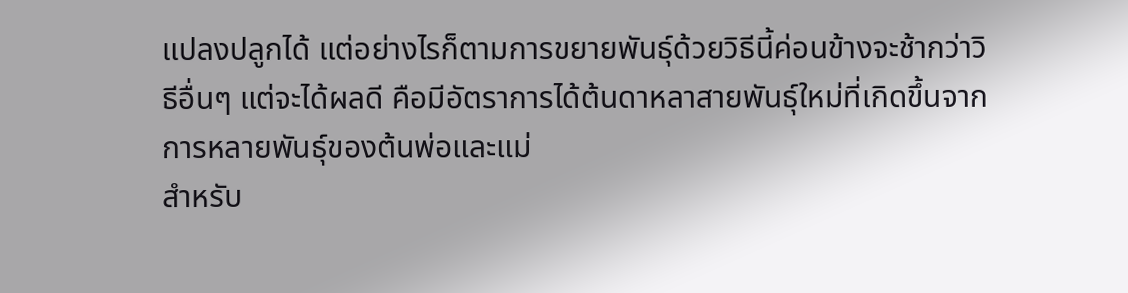แปลงปลูกได้ แต่อย่างไรก็ตามการขยายพันธุ์ด้วยวิธีนี้ค่อนข้างจะช้ากว่าวิธีอื่นๆ แต่จะได้ผลดี คือมีอัตราการได้ต้นดาหลาสายพันธุ์ใหม่ที่เกิดขึ้นจากการหลายพันธุ์ของต้นพ่อและแม่
สำหรับ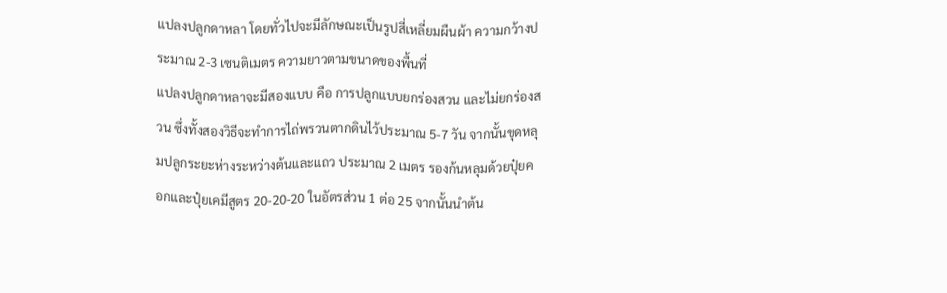แปลงปลูกดาหลา โดยทั่วไปจะมีลักษณะเป็นรูปสี่เหลี่ยมผืนผ้า ความกว้างประมาณ 2-3 เซนติเมตร ความยาวตามขนาดของพื้นที่
แปลงปลูกดาหลาจะมีสองแบบ คือ การปลูกแบบยกร่องสวน และไม่ยกร่องสวน ซึ่งทั้งสองวิธีจะทำการไถ่พรวนตากดินไว้ประมาณ 5-7 วัน จากนั้นขุดหลุมปลูกระยะห่างระหว่างต้นและแถว ประมาณ 2 เมตร รองก้นหลุมด้วยปุ๋ยคอกและปุ๋ยเคมีสูตร 20-20-20 ในอัตรส่วน 1 ต่อ 25 จากนั้นนำต้น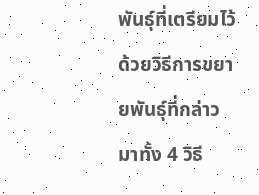พันธุ์ที่เตรียมไว้ด้วยวิธีการขยายพันธุ์ที่กล่าวมาทั้ง 4 วิธี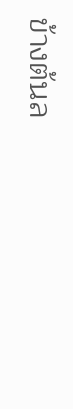ข้างต้นล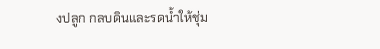งปลูก กลบดินและรดน้ำให้ชุ่ม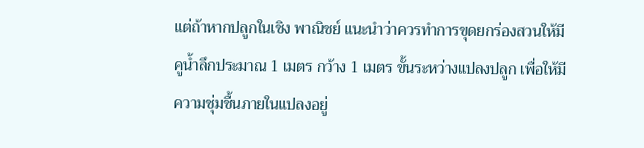แต่ถ้าหากปลูกในเชิง พาณิชย์ แนะนำว่าควรทำการขุดยกร่องสวนให้มีคูน้ำลึกประมาณ 1 เมตร กว้าง 1 เมตร ขั้นระหว่างแปลงปลูก เพื่อให้มีความชุ่มชื้นภายในแปลงอยู่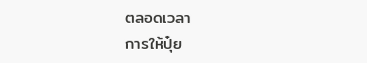ตลอดเวลา
การให้ปุ๋ย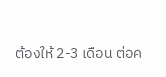ต้องให้ 2-3 เดือน ต่อค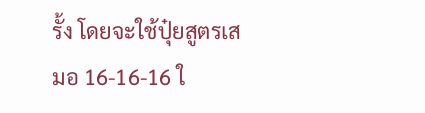รั้ง โดยจะใช้ปุ๋ยสูตรเสมอ 16-16-16 ใ